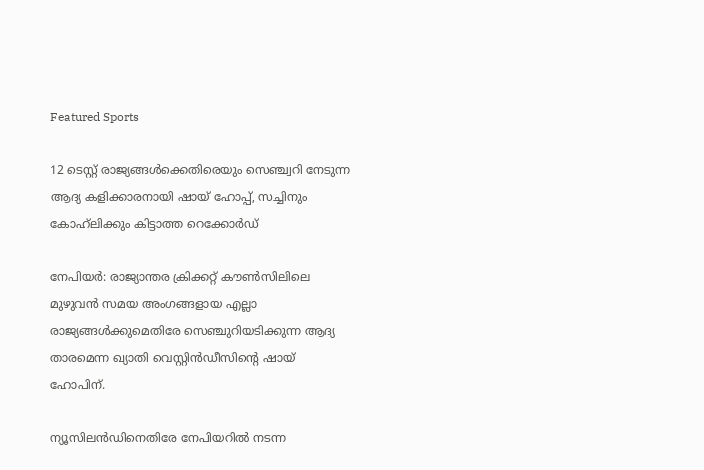Featured Sports

12 ടെസ്റ്റ് രാജ്യങ്ങൾക്കെതിരെയും സെഞ്ച്വറി നേടുന്ന ആദ്യ കളിക്കാരനായി ഷായ് ഹോപ്പ്, സച്ചിനും കോഹ്‌ലിക്കും കിട്ടാത്ത റെക്കോർഡ്

നേപിയര്‍: രാജ്യാന്തര ക്രിക്കറ്റ് കൗണ്‍സിലിലെ മുഴുവന്‍ സമയ അംഗങ്ങളായ എല്ലാ രാജ്യങ്ങള്‍ക്കുമെതിരേ സെഞ്ചുറിയടിക്കുന്ന ആദ്യ താരമെന്ന ഖ്യാതി വെസ്റ്റിന്‍ഡീസിന്റെ ഷായ് ഹോപിന്.

ന്യൂസിലന്‍ഡിനെതിരേ നേപിയറില്‍ നടന്ന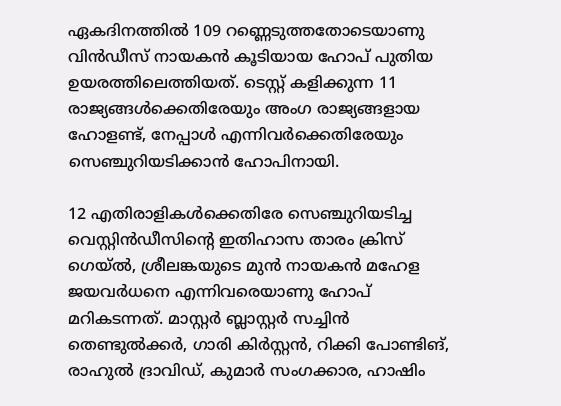ഏകദിനത്തില്‍ 109 റണ്ണെടുത്തതോടെയാണു വിന്‍ഡീസ് നായകന്‍ കൂടിയായ ഹോപ് പുതിയ ഉയരത്തിലെത്തിയത്. ടെസ്റ്റ് കളിക്കുന്ന 11 രാജ്യങ്ങള്‍ക്കെതിരേയും അംഗ രാജ്യങ്ങളായ ഹോളണ്ട്, നേപ്പാള്‍ എന്നിവര്‍ക്കെതിരേയും സെഞ്ചുറിയടിക്കാന്‍ ഹോപിനായി.

12 എതിരാളികള്‍ക്കെതിരേ സെഞ്ചുറിയടിച്ച വെസ്റ്റിന്‍ഡീസിന്റെ ഇതിഹാസ താരം ക്രിസ് ഗെയ്ല്‍, ശ്രീലങ്കയുടെ മുന്‍ നായകന്‍ മഹേള ജയവര്‍ധനെ എന്നിവരെയാണു ഹോപ് മറികടന്നത്. മാസ്റ്റര്‍ ബ്ലാസ്റ്റര്‍ സച്ചിന്‍ തെണ്ടുല്‍ക്കര്‍, ഗാരി കിര്‍സ്റ്റന്‍, റിക്കി പോണ്ടിങ്, രാഹുല്‍ ദ്രാവിഡ്, കുമാര്‍ സംഗക്കാര, ഹാഷിം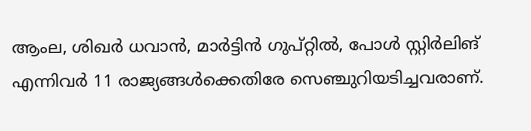ആംല, ശിഖര്‍ ധവാന്‍, മാര്‍ട്ടിന്‍ ഗുപ്റ്റില്‍, പോള്‍ സ്റ്റിര്‍ലിങ് എന്നിവര്‍ 11 രാജ്യങ്ങള്‍ക്കെതിരേ സെഞ്ചുറിയടിച്ചവരാണ്.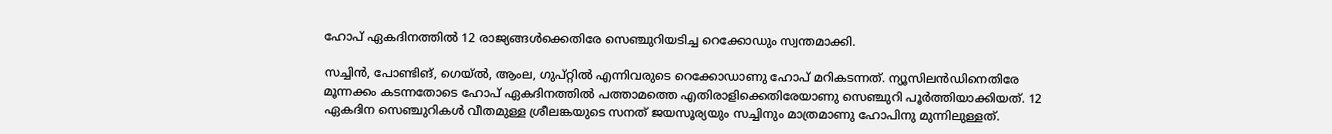ഹോപ് ഏകദിനത്തില്‍ 12 രാജ്യങ്ങള്‍ക്കെതിരേ സെഞ്ചുറിയടിച്ച റെക്കോഡും സ്വന്തമാക്കി.

സച്ചിന്‍, പോണ്ടിങ്, ഗെയ്ല്‍, ആംല, ഗുപ്റ്റില്‍ എന്നിവരുടെ റെക്കോഡാണു ഹോപ് മറികടന്നത്. ന്യൂസിലന്‍ഡിനെതിരേ മൂന്നക്കം കടന്നതോടെ ഹോപ് ഏകദിനത്തില്‍ പത്താമത്തെ എതിരാളിക്കെതിരേയാണു സെഞ്ചുറി പൂര്‍ത്തിയാക്കിയത്. 12 ഏകദിന സെഞ്ചുറികള്‍ വീതമുള്ള ശ്രീലങ്കയുടെ സനത് ജയസൂര്യയും സച്ചിനും മാത്രമാണു ഹോപിനു മുന്നിലുള്ളത്.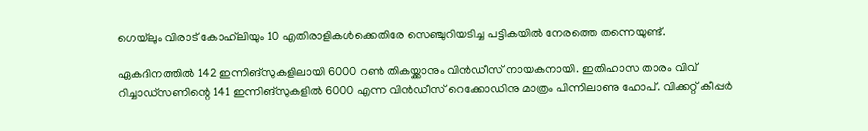ഗെയ്‌ലും വിരാട് കോഹ്‌ലിയും 10 എതിരാളികള്‍ക്കെതിരേ സെഞ്ചുറിയടിച്ച പട്ടികയില്‍ നേരത്തെ തന്നെയുണ്ട്.

ഏകദിനത്തില്‍ 142 ഇന്നിങ്‌സുകളിലായി 6000 റണ്‍ തികയ്ക്കാനും വിന്‍ഡീസ് നായകനായി. ഇതിഹാസ താരം വിവ് റിച്ചാഡ്‌സണിന്റെ 141 ഇന്നിങ്‌സുകളില്‍ 6000 എന്ന വിന്‍ഡീസ് റെക്കോഡിനു മാത്രം പിന്നിലാണു ഹോപ്. വിക്കറ്റ് കീപ്പര്‍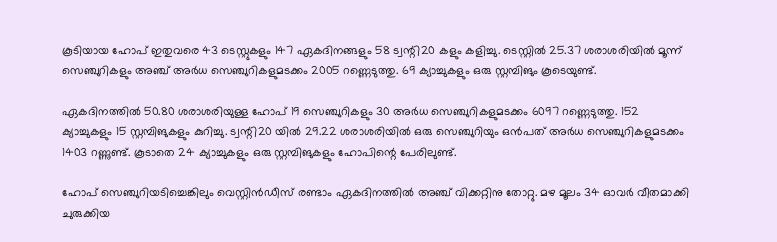കൂടിയായ ഹോപ് ഇതുവരെ 43 ടെസ്റ്റുകളും 147 ഏകദിനങ്ങളും 58 ട്വന്റി20 കളും കളിച്ചു. ടെസ്റ്റില്‍ 25.37 ശരാശരിയില്‍ മൂന്ന് സെഞ്ചുറികളും അഞ്ച് അര്‍ധ സെഞ്ചുറികളുമടക്കം 2005 റണ്ണെടുത്തു. 69 ക്യാച്ചുകളും ഒരു സ്റ്റമ്പിങും കൂടെയുണ്ട്.

ഏകദിനത്തില്‍ 50.80 ശരാശരിയുള്ള ഹോപ് 19 സെഞ്ചുറികളും 30 അര്‍ധ സെഞ്ചുറികളുമടക്കം 6097 റണ്ണെടുത്തു. 152 ക്യാച്ചുകളും 15 സ്റ്റമ്പിങുകളും കുറിച്ചു. ട്വന്റി20 യില്‍ 29.22 ശരാശരിയില്‍ ഒരു സെഞ്ചുറിയും ഒന്‍പത് അര്‍ധ സെഞ്ചുറികളുമടക്കം 1403 റണ്ണുണ്ട്. കൂടാതെ 24 ക്യാച്ചുകളും ഒരു സ്റ്റമ്പിങുകളും ഹോപിന്റെ പേരിലുണ്ട്.

ഹോപ് സെഞ്ചുറിയടിച്ചെങ്കിലും വെസ്റ്റിന്‍ഡീസ് രണ്ടാം ഏകദിനത്തില്‍ അഞ്ച് വിക്കറ്റിനു തോറ്റു. മഴ മൂലം 34 ഓവര്‍ വീതമാക്കി ചുരുക്കിയ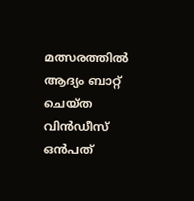മത്സരത്തില്‍ ആദ്യം ബാറ്റ് ചെയ്ത വിന്‍ഡീസ് ഒന്‍പത്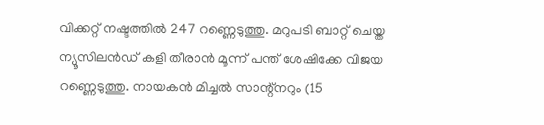വിക്കറ്റ് നഷ്ടത്തില്‍ 247 റണ്ണെടുത്തു. മറുപടി ബാറ്റ് ചെയ്ത ന്യൂസിലന്‍ഡ് കളി തീരാന്‍ മൂന്ന് പന്ത് ശേഷിക്കേ വിജയ റണ്ണെടുത്തു. നായകന്‍ മിച്ചല്‍ സാന്റ്‌നറും (15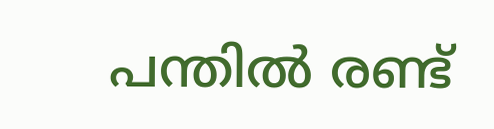പന്തില്‍ രണ്ട്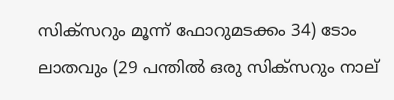സിക്‌സറും മൂന്ന് ഫോറുമടക്കം 34) ടോം ലാതവും (29 പന്തില്‍ ഒരു സിക്‌സറും നാല്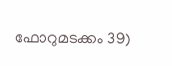ഫോറുമടക്കം 39)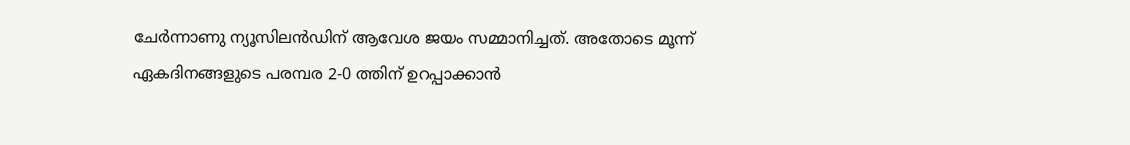ചേര്‍ന്നാണു ന്യൂസിലന്‍ഡിന് ആവേശ ജയം സമ്മാനിച്ചത്. അതോടെ മൂന്ന് ഏകദിനങ്ങളുടെ പരമ്പര 2-0 ത്തിന് ഉറപ്പാക്കാന്‍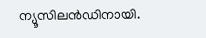ന്യൂസിലന്‍ഡിനായി.